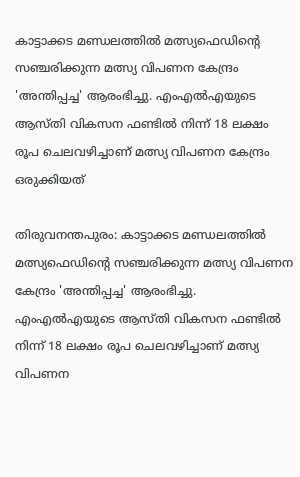കാട്ടാക്കട മണ്ഡലത്തില്‍ മത്സ്യഫെഡിന്‍റെ സഞ്ചരിക്കുന്ന മത്സ്യ വിപണന കേന്ദ്രം 'അന്തിപ്പച്ച' ആരംഭിച്ചു. എംഎല്‍എയുടെ ആസ്തി വികസന ഫണ്ടില്‍ നിന്ന് 18 ലക്ഷം രൂപ ചെലവഴിച്ചാണ് മത്സ്യ വിപണന കേന്ദ്രം ഒരുക്കിയത്

തിരുവനന്തപുരം: കാട്ടാക്കട മണ്ഡലത്തില്‍ മത്സ്യഫെഡിന്‍റെ സഞ്ചരിക്കുന്ന മത്സ്യ വിപണന കേന്ദ്രം 'അന്തിപ്പച്ച' ആരംഭിച്ചു. എംഎല്‍എയുടെ ആസ്തി വികസന ഫണ്ടില്‍ നിന്ന് 18 ലക്ഷം രൂപ ചെലവഴിച്ചാണ് മത്സ്യ വിപണന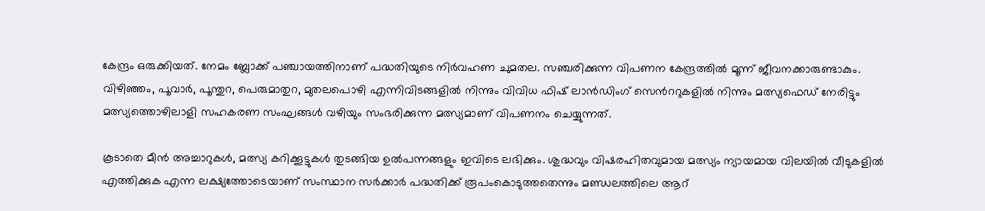കേന്ദ്രം ഒരുക്കിയത്. നേമം ബ്ലോക്ക് പഞ്ചായത്തിനാണ് പദ്ധതിയുടെ നിര്‍വഹണ ചുമതല. സഞ്ചരിക്കുന്ന വിപണന കേന്ദ്രത്തില്‍ മൂന്ന് ജീവനക്കാരുണ്ടാകും. വിഴിഞ്ഞം, പൂവാര്‍, പൂന്തുറ, പെരുമാതുറ, മുതലപൊഴി എന്നിവിടങ്ങളില്‍ നിന്നും വിവിധ ഫിഷ് ലാന്‍ഡിംഗ് സെന്‍ററുകളില്‍ നിന്നും മത്സ്യഫെഡ് നേരിട്ടും മത്സ്യത്തൊഴിലാളി സഹകരണ സംഘങ്ങള്‍ വഴിയും സംഭരിക്കുന്ന മത്സ്യമാണ് വിപണനം ചെയ്യുന്നത്.

കൂടാതെ മീന്‍ അച്ചാറുകള്‍, മത്സ്യ കറിക്കൂട്ടുകള്‍ തുടങ്ങിയ ഉല്‍പന്നങ്ങളും ഇവിടെ ലഭിക്കും. ശുദ്ധവും വിഷരഹിതവുമായ മത്സ്യം ന്യായമായ വിലയില്‍ വീടുകളില്‍ എത്തിക്കുക എന്ന ലക്ഷ്യത്തോടെയാണ് സംസ്ഥാന സര്‍ക്കാര്‍ പദ്ധതിക്ക് രൂപംകൊടുത്തതെന്നും മണ്ഡലത്തിലെ ആറ്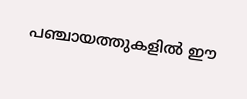പഞ്ചായത്തുകളില്‍ ഈ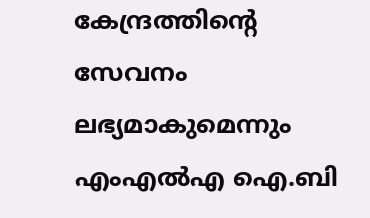കേന്ദ്രത്തിന്റെ സേവനം ലഭ്യമാകുമെന്നും എംഎല്‍എ ഐ.ബി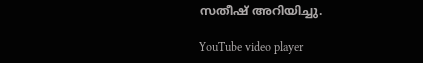സതീഷ് അറിയിച്ചു.

YouTube video player